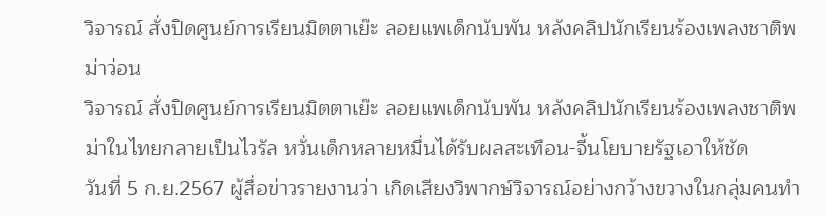วิจารณ์ สั่งปิดศูนย์การเรียนมิตตาเย๊ะ ลอยแพเด็กนับพัน หลังคลิปนักเรียนร้องเพลงชาติพม่าว่อน
วิจารณ์ สั่งปิดศูนย์การเรียนมิตตาเย๊ะ ลอยแพเด็กนับพัน หลังคลิปนักเรียนร้องเพลงชาติพม่าในไทยกลายเป็นไวรัล หวั่นเด็กหลายหมื่นได้รับผลสะเทือน-จี้นโยบายรัฐเอาให้ชัด
วันที่ 5 ก.ย.2567 ผู้สื่อข่าวรายงานว่า เกิดเสียงวิพากษ์วิจารณ์อย่างกว้างขวางในกลุ่มคนทำ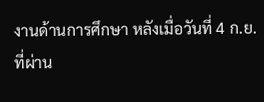งานด้านการศึกษา หลังเมื่อวันที่ 4 ก.ย.ที่ผ่าน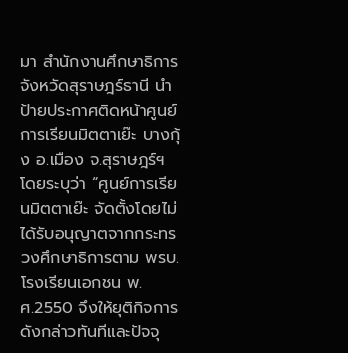มา สำนักงานศึกษาธิการจังหวัดสุราษฎร์ธานี นำป้ายประกาศติดหน้าศูนย์การเรียนมิตตาเย๊ะ บางกุ้ง อ.เมือง จ.สุราษฎร์ฯ โดยระบุว่า “ศูนย์การเรียนมิตตาเย๊ะ จัดตั้งโดยไม่ได้รับอนุญาตจากกระทรวงศึกษาธิการตาม พรบ.โรงเรียนเอกชน พ.ศ.2550 จึงให้ยุติกิจการดังกล่าวทันทีและปัจจุ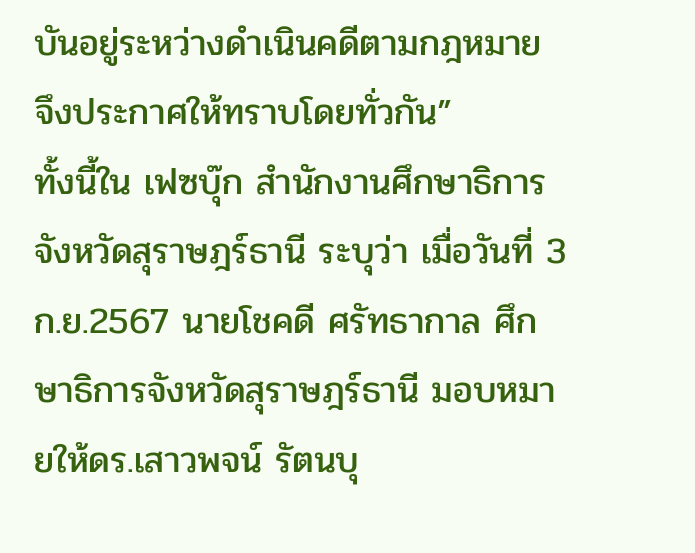บันอยู่ระหว่างดำเนินคดีตามกฎหมาย จึงประกาศให้ทราบโดยทั่วกัน”
ทั้งนี้ใน เฟซบุ๊ก สำนักงานศึกษาธิการจังหวัดสุราษฎร์ธานี ระบุว่า เมื่อวันที่ 3 ก.ย.2567 นายโชคดี ศรัทธากาล ศึกษาธิการจังหวัดสุราษฎร์ธานี มอบหมายให้ดร.เสาวพจน์ รัตนบุ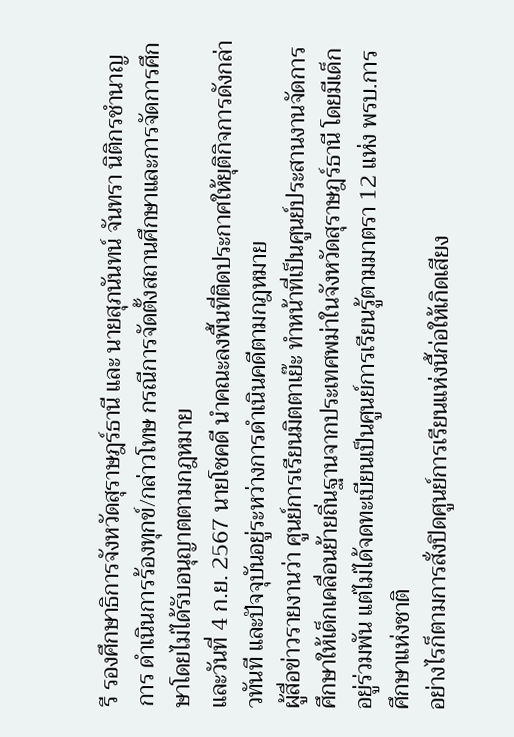รี รองศึกษาธิการจังหวัดสุราษฎร์ธานี และ นายสุภนันทน์ จันทรา นิติกรชำนาญการ ดำเนินการร้องทุกข์/กล่าวโทษ กรณีการจัดตั้งสถานศึกษาและการจัดการศึกษาโดยไม่ได้รับอนุญาตตามกฎหมาย
และวันที่ 4 ก.ย. 2567 นายโชคดี นำคณะลงพื้นที่ติดประกาศให้ยุติกิจการดังกล่าวทันที และปัจจุบันอยู่ระหว่างการดำเนินคดีตามกฎหมาย
ผู้สื่อข่าวรายงานว่า ศูนย์การเรียนมิตตาเย๊ะ ทำหน้าที่เป็นศูนย์ประสานงานจัดการศึกษาให้เด็กเคลื่อนย้ายถิ่นฐานจากประเทศพม่าในจังหวัดสุราษฎร์ธานี โดยมีเด็กอยู่ร่วมพัน แต่ไม่ได้จดทะเบียนเป็นศูนย์การเรียนรู้ตามมาตรา 12 แห่ง พรบ.การศึกษาแห่งชาติ
อย่างไรก็ตามการสั่งปิดศูนย์การเรียนแห่งนี้ก่อให้เกิดเสียง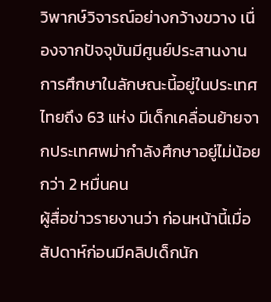วิพากษ์วิจารณ์อย่างกว้างขวาง เนื่องจากปัจจุบันมีศูนย์ประสานงานการศึกษาในลักษณะนี้อยู่ในประเทศไทยถึง 63 แห่ง มีเด็กเคลื่อนย้ายจากประเทศพม่ากำลังศึกษาอยู่ไม่น้อยกว่า 2 หมื่นคน
ผู้สื่อข่าวรายงานว่า ก่อนหน้านี้เมื่อสัปดาห์ก่อนมีคลิปเด็กนัก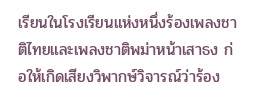เรียนในโรงเรียนแห่งหนึ่งร้องเพลงชาติไทยและเพลงชาติพม่าหน้าเสาธง ก่อให้เกิดเสียงวิพากษ์วิจารณ์ว่าร้อง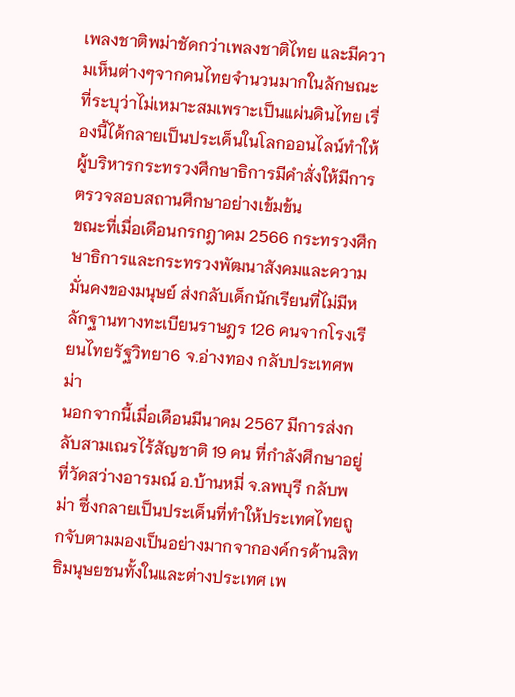เพลงชาติพม่าชัดกว่าเพลงชาติไทย และมีความเห็นต่างๆจากคนไทยจำนวนมากในลักษณะที่ระบุว่าไม่เหมาะสมเพราะเป็นแผ่นดินไทย เรื่องนี้ได้กลายเป็นประเด็นในโลกออนไลน์ทำให้ผู้บริหารกระทรวงศึกษาธิการมีคำสั่งให้มีการตรวจสอบสถานศึกษาอย่างเข้มข้น
ขณะที่เมื่อเดือนกรกฎาคม 2566 กระทรวงศึกษาธิการและกระทรวงพัฒนาสังคมและความมั่นคงของมนุษย์ ส่งกลับเด็กนักเรียนที่ไม่มีหลักฐานทางทะเบียนราษฎร 126 คนจากโรงเรียนไทยรัฐวิทยา6 จ.อ่างทอง กลับประเทศพม่า
นอกจากนี้เมื่อเดือนมีนาคม 2567 มีการส่งกลับสามเณรไร้สัญชาติ 19 คน ที่กำลังศึกษาอยู่ที่วัดสว่างอารมณ์ อ.บ้านหมี่ จ.ลพบุรี กลับพม่า ซึ่งกลายเป็นประเด็นที่ทำให้ประเทศไทยถูกจับตามมองเป็นอย่างมากจากองค์กรด้านสิทธิมนุษยชนทั้งในและต่างประเทศ เพ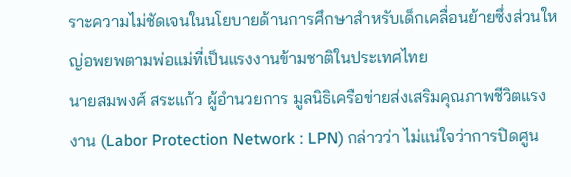ราะความไม่ชัดเจนในนโยบายด้านการศึกษาสำหรับเด็กเคลื่อนย้ายซึ่งส่วนใหญ่อพยพตามพ่อแม่ที่เป็นแรงงานข้ามชาติในประเทศไทย
นายสมพงศ์ สระแก้ว ผู้อำนวยการ มูลนิธิเครือข่ายส่งเสริมคุณภาพชีวิตแรงงาน (Labor Protection Network : LPN) กล่าวว่า ไม่แน่ใจว่าการปิดศูน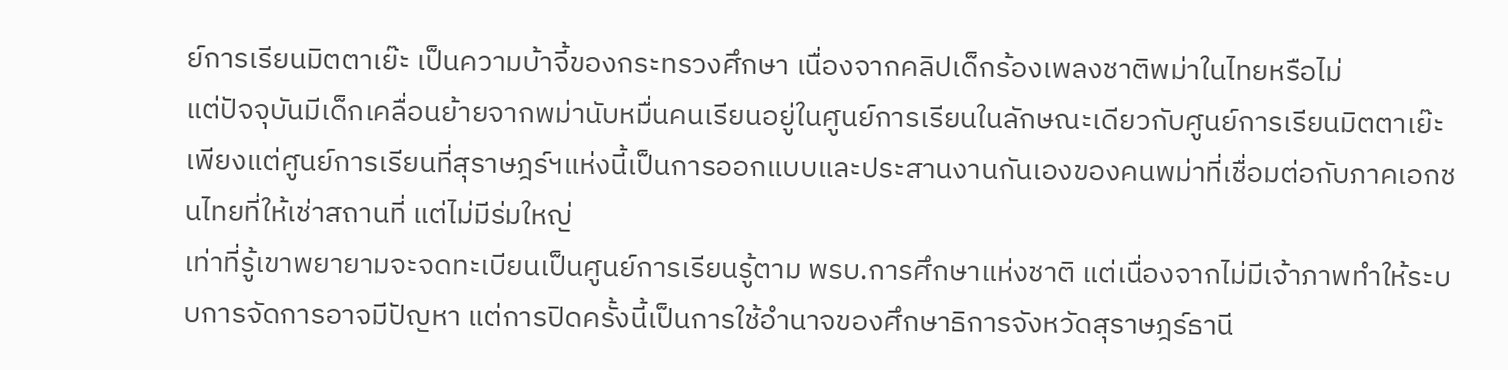ย์การเรียนมิตตาเย๊ะ เป็นความบ้าจี้ของกระทรวงศึกษา เนื่องจากคลิปเด็กร้องเพลงชาติพม่าในไทยหรือไม่
แต่ปัจจุบันมีเด็กเคลื่อนย้ายจากพม่านับหมื่นคนเรียนอยู่ในศูนย์การเรียนในลักษณะเดียวกับศูนย์การเรียนมิตตาเย๊ะ เพียงแต่ศูนย์การเรียนที่สุราษฎร์ฯแห่งนี้เป็นการออกแบบและประสานงานกันเองของคนพม่าที่เชื่อมต่อกับภาคเอกชนไทยที่ให้เช่าสถานที่ แต่ไม่มีร่มใหญ่
เท่าที่รู้เขาพยายามจะจดทะเบียนเป็นศูนย์การเรียนรู้ตาม พรบ.การศึกษาแห่งชาติ แต่เนื่องจากไม่มีเจ้าภาพทำให้ระบบการจัดการอาจมีปัญหา แต่การปิดครั้งนี้เป็นการใช้อำนาจของศึกษาธิการจังหวัดสุราษฎร์ธานี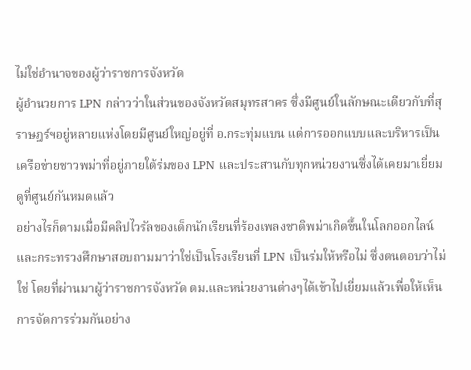ไม่ใช่อำนาจของผู้ว่าราชการจังหวัด
ผู้อำนวยการ LPN กล่าวว่าในส่วนของจังหวัดสมุทรสาคร ซึ่งมีศูนย์ในลักษณะเดียวกับที่สุราษฎร์ฯอยู่หลายแห่งโดยมีศูนย์ใหญ่อยู่ที่ อ.กระทุ่มแบน แต่การออกแบบและบริหารเป็นเครือข่ายชาวพม่าที่อยู่ภายใต้ร่มของ LPN และประสานกับทุกหน่วยงานซึ่งได้เคยมาเยี่ยมดูที่ศูนย์กันหมดแล้ว
อย่างไรก็ตามเมื่อมีคลิปไวรัลของเด็กนักเรียนที่ร้องเพลงชาติพม่าเกิดขึ้นในโลกออกไลน์และกระทรวงศึกษาสอบถามมาว่าใช่เป็นโรงเรียนที่ LPN เป็นร่มให้หรือไม่ ซึ่งตนตอบว่าไม่ใช่ โดยที่ผ่านมาผู้ว่าราชการจังหวัด ตม.และหน่วยงานต่างๆได้เข้าไปเยี่ยมแล้วเพื่อให้เห็นการจัดการร่วมกันอย่าง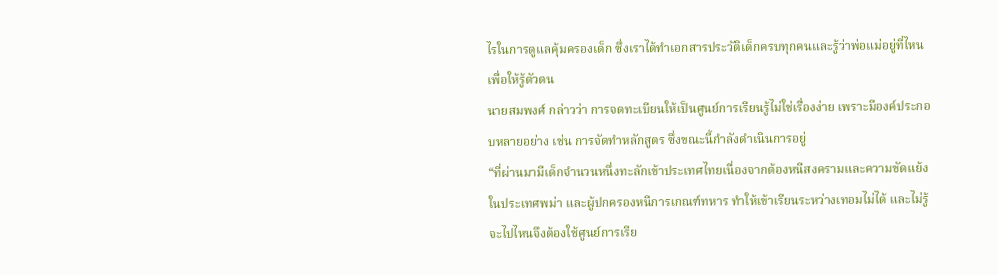ไรในการดูแลคุ้มครองเด็ก ซึ่งเราได้ทำเอกสารประวัติเด็กครบทุกคนและรู้ว่าพ่อแม่อยู่ที่ไหน เพื่อให้รู้ตัวตน
นายสมพงศ์ กล่าวว่า การจดทะเบียนให้เป็นศูนย์การเรียนรู้ไม่ใช่เรื่องง่าย เพราะมีองค์ประกอบหลายอย่าง เช่น การจัดทำหลักสูตร ซึ่งขณะนี้กำลังดำเนินการอยู่
“ที่ผ่านมามีเด็กจำนวนหนึ่งทะลักเข้าประเทศไทยเนื่องจากต้องหนีสงครามและความขัดแย้งในประเทศพม่า และผู้ปกครองหนีการเกณฑ์ทหาร ทำให้เข้าเรียนระหว่างเทอมไม่ได้ และไม่รู้จะไปไหนจึงต้องใช้ศูนย์การเรีย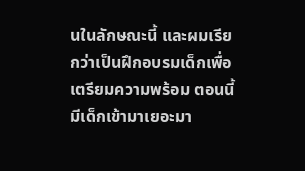นในลักษณะนี้ และผมเรียกว่าเป็นฝึกอบรมเด็กเพื่อเตรียมความพร้อม ตอนนี้มีเด็กเข้ามาเยอะมา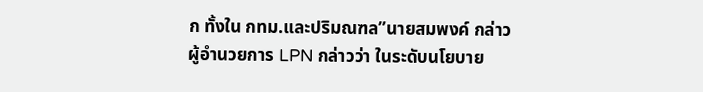ก ทั้งใน กทม.และปริมณฑล”นายสมพงค์ กล่าว
ผู้อำนวยการ LPN กล่าวว่า ในระดับนโยบาย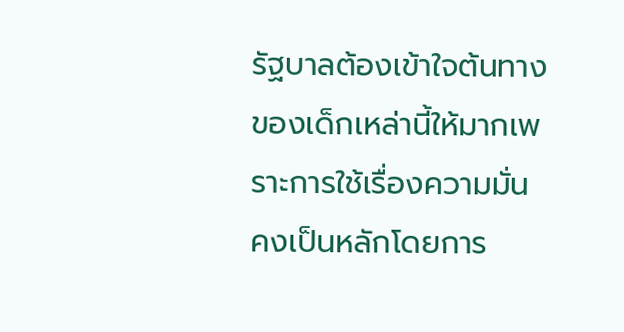รัฐบาลต้องเข้าใจต้นทางของเด็กเหล่านี้ให้มากเพราะการใช้เรื่องความมั่นคงเป็นหลักโดยการ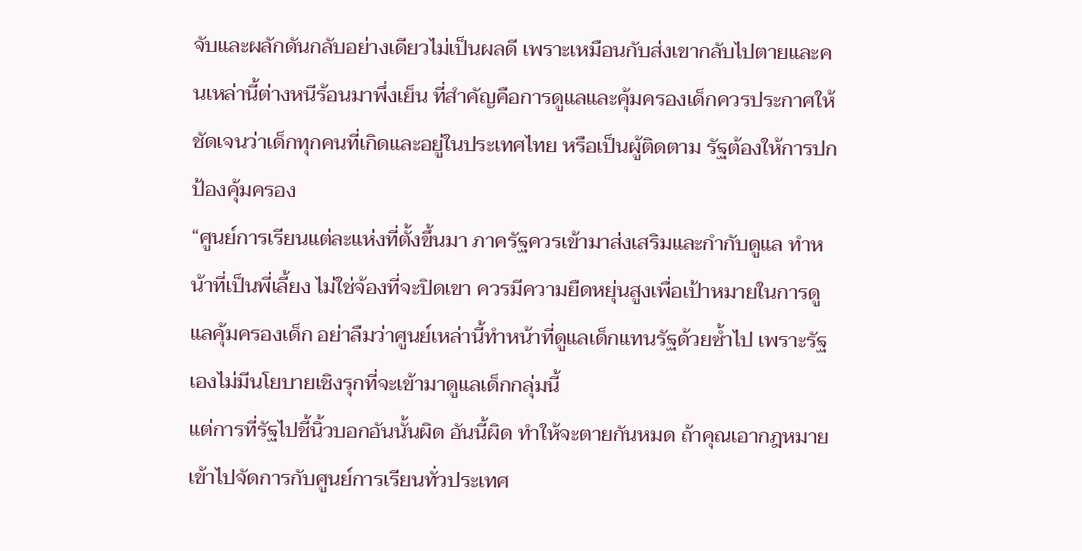จับและผลักดันกลับอย่างเดียวไม่เป็นผลดี เพราะเหมือนกับส่งเขากลับไปตายและคนเหล่านี้ต่างหนีร้อนมาพึ่งเย็น ที่สำคัญคือการดูแลและคุ้มครองเด็กควรประกาศให้ชัดเจนว่าเด็กทุกคนที่เกิดและอยู่ในประเทศไทย หรือเป็นผู้ติดตาม รัฐต้องให้การปกป้องคุ้มครอง
“ศูนย์การเรียนแต่ละแห่งที่ตั้งขึ้นมา ภาครัฐควรเข้ามาส่งเสริมและกำกับดูแล ทำหน้าที่เป็นพี่เลี้ยง ไม่ใช่จ้องที่จะปิดเขา ควรมีความยืดหยุ่นสูงเพื่อเป้าหมายในการดูแลคุ้มครองเด็ก อย่าลืมว่าศูนย์เหล่านี้ทำหน้าที่ดูแลเด็กแทนรัฐด้วยซ้ำไป เพราะรัฐเองไม่มีนโยบายเชิงรุกที่จะเข้ามาดูแลเด็กกลุ่มนี้
แต่การที่รัฐไปชี้นิ้วบอกอันนั้นผิด อันนี้ผิด ทำให้จะตายกันหมด ถ้าคุณเอากฎหมายเข้าไปจัดการกับศูนย์การเรียนทั่วประเทศ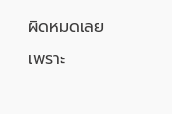ผิดหมดเลยเพราะ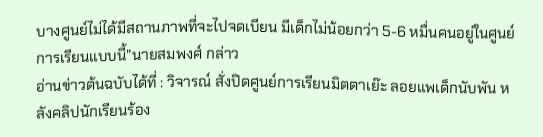บางศูนย์ไม่ได้มีสถานภาพที่จะไปจดเบียน มีเด็กไม่น้อยกว่า 5-6 หมื่นคนอยู่ในศูนย์การเรียนแบบนี้”นายสมพงศ์ กล่าว
อ่านข่าวต้นฉบับได้ที่ : วิจารณ์ สั่งปิดศูนย์การเรียนมิตตาเย๊ะ ลอยแพเด็กนับพัน หลังคลิปนักเรียนร้อง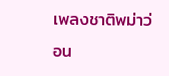เพลงชาติพม่าว่อน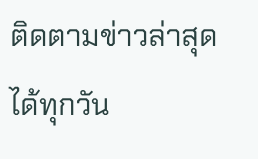ติดตามข่าวล่าสุดได้ทุกวัน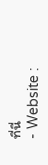ที่นี่
- Website :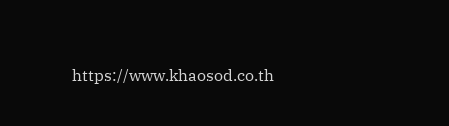https://www.khaosod.co.th